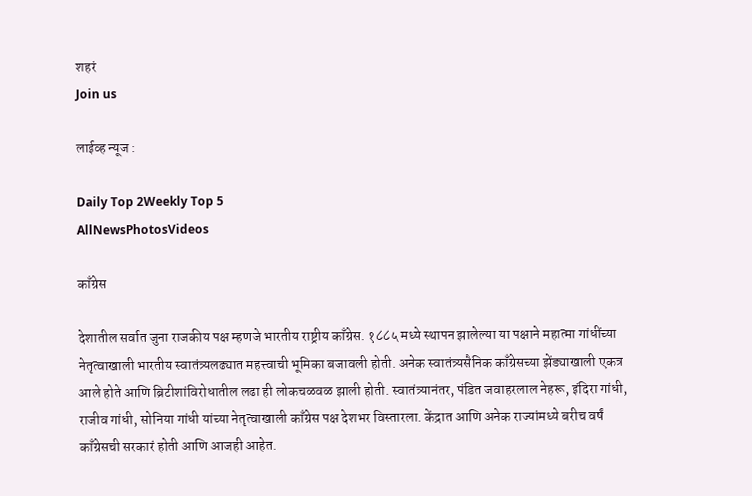शहरं
Join us

लाईव्ह न्यूज :

Daily Top 2Weekly Top 5
AllNewsPhotosVideos

काँग्रेस

देशातील सर्वात जुना राजकीय पक्ष म्हणजे भारतीय राष्ट्रीय काँग्रेस. १८८५ मध्ये स्थापन झालेल्या या पक्षाने महात्मा गांधींच्या नेतृत्वाखाली भारतीय स्वातंत्र्यलढ्यात महत्त्वाची भूमिका बजावली होती. अनेक स्वातंत्र्यसैनिक काँग्रेसच्या झेंड्याखाली एकत्र आले होते आणि ब्रिटीशांविरोधातील लढा ही लोकचळवळ झाली होती. स्वातंत्र्यानंतर, पंडित जवाहरलाल नेहरू, इंदिरा गांधी, राजीव गांधी, सोनिया गांधी यांच्या नेतृत्वाखाली काँग्रेस पक्ष देशभर विस्तारला. केंद्रात आणि अनेक राज्यांमध्ये बरीच वर्षं काँग्रेसची सरकारं होती आणि आजही आहेत.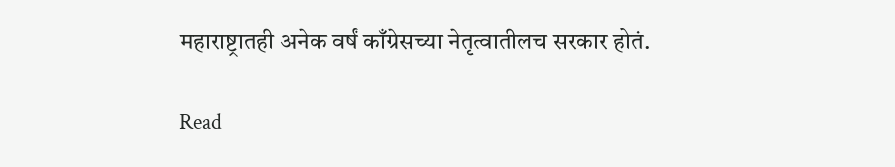महाराष्ट्रातही अनेक वर्षं काँग्रेसच्या नेतृत्वातीलच सरकार होतं.

Read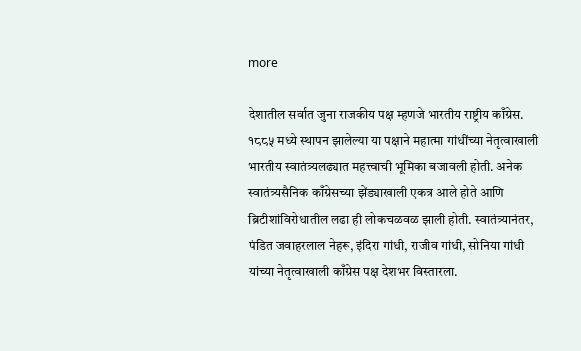more

देशातील सर्वात जुना राजकीय पक्ष म्हणजे भारतीय राष्ट्रीय काँग्रेस. १८८५ मध्ये स्थापन झालेल्या या पक्षाने महात्मा गांधींच्या नेतृत्वाखाली भारतीय स्वातंत्र्यलढ्यात महत्त्वाची भूमिका बजावली होती. अनेक स्वातंत्र्यसैनिक काँग्रेसच्या झेंड्याखाली एकत्र आले होते आणि ब्रिटीशांविरोधातील लढा ही लोकचळवळ झाली होती. स्वातंत्र्यानंतर, पंडित जवाहरलाल नेहरू, इंदिरा गांधी, राजीव गांधी, सोनिया गांधी यांच्या नेतृत्वाखाली काँग्रेस पक्ष देशभर विस्तारला.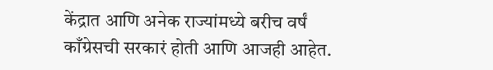केंद्रात आणि अनेक राज्यांमध्ये बरीच वर्षं काँग्रेसची सरकारं होती आणि आजही आहेत.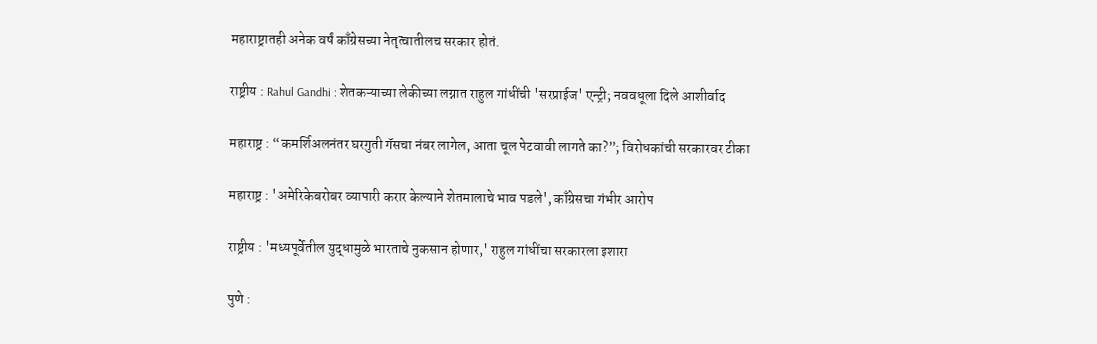महाराष्ट्रातही अनेक वर्षं काँग्रेसच्या नेतृत्वातीलच सरकार होतं.

राष्ट्रीय : Rahul Gandhi : शेतकऱ्याच्या लेकीच्या लग्नात राहुल गांधींची 'सरप्राईज' एन्ट्री; नववधूला दिले आशीर्वाद

महाराष्ट्र : “कमर्शिअलनंतर घरगुती गॅसचा नंबर लागेल, आता चूल पेटवावी लागते का?”; विरोधकांची सरकारवर टीका

महाराष्ट्र : 'अमेरिकेबरोबर व्यापारी करार केल्याने शेतमालाचे भाव पडले', काँग्रेसचा गंभीर आरोप

राष्ट्रीय : 'मध्यपूर्वेतील युद्धामुळे भारताचे नुकसान होणार,' राहुल गांधींचा सरकारला इशारा

पुणे :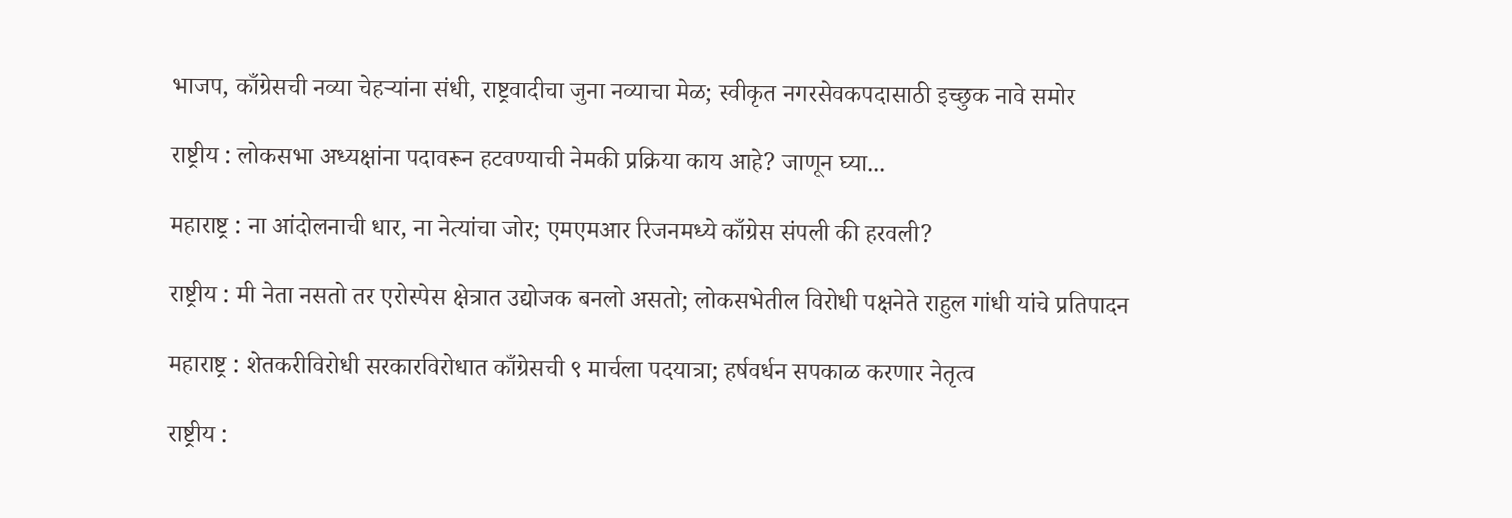भाजप, काँग्रेसची नव्या चेहऱ्यांना संधी, राष्ट्रवादीचा जुना नव्याचा मेळ; स्वीकृत नगरसेवकपदासाठी इच्छुक नावे समोर

राष्ट्रीय : लोकसभा अध्यक्षांना पदावरून हटवण्याची नेमकी प्रक्रिया काय आहे? जाणून घ्या...

महाराष्ट्र : ना आंदोलनाची धार, ना नेत्यांचा जोर; एमएमआर रिजनमध्ये काँग्रेस संपली की हरवली?

राष्ट्रीय : मी नेता नसतो तर एरोस्पेस क्षेत्रात उद्योजक बनलो असतो; लोकसभेतील विरोधी पक्षनेते राहुल गांधी यांचे प्रतिपादन

महाराष्ट्र : शेतकरीविरोधी सरकारविरोधात काँग्रेसची ९ मार्चला पदयात्रा; हर्षवर्धन सपकाळ करणार नेतृत्व

राष्ट्रीय :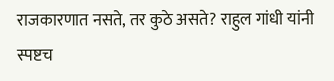राजकारणात नसते, तर कुठे असते? राहुल गांधी यांनी स्पष्टच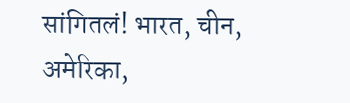सांगितलं! भारत, चीन, अमेरिका,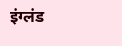इंग्लंड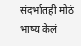संदर्भातही मोठं भाष्य केलं